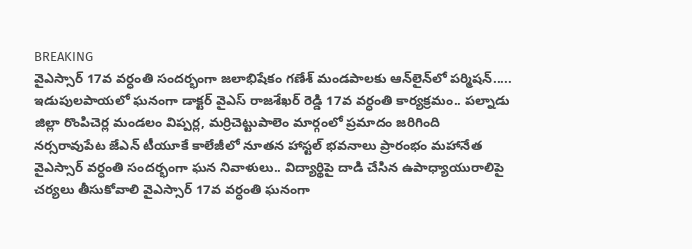BREAKING
వైఎస్సార్ 17వ వర్ధంతి సందర్భంగా జలాభిషేకం గణేశ్ మండపాలకు ఆన్‌లైన్‌లో పర్మిషన్..... ఇడుపులపాయలో ఘనంగా డాక్టర్ వైఎస్ రాజశేఖర్ రెడ్డి 17వ వర్ధంతి కార్యక్రమం.. పల్నాడు జిల్లా రొంపిచెర్ల మండలం విప్పర్ల, మర్రిచెట్టుపాలెం మార్గంలో ప్రమాదం జరిగింది నర్సరావుపేట జేఎన్ టీయూకే కాలేజీలో నూతన హాస్టల్ భవనాలు ప్రారంభం మహానేత వైఎస్సార్ వర్ధంతి సందర్భంగా ఘన నివాళులు.. విద్యార్థిపై దాడి చేసిన ఉపాధ్యాయురాలిపై చర్యలు తీసుకోవాలి వైఎస్సార్ 17వ వర్ధంతి ఘనంగా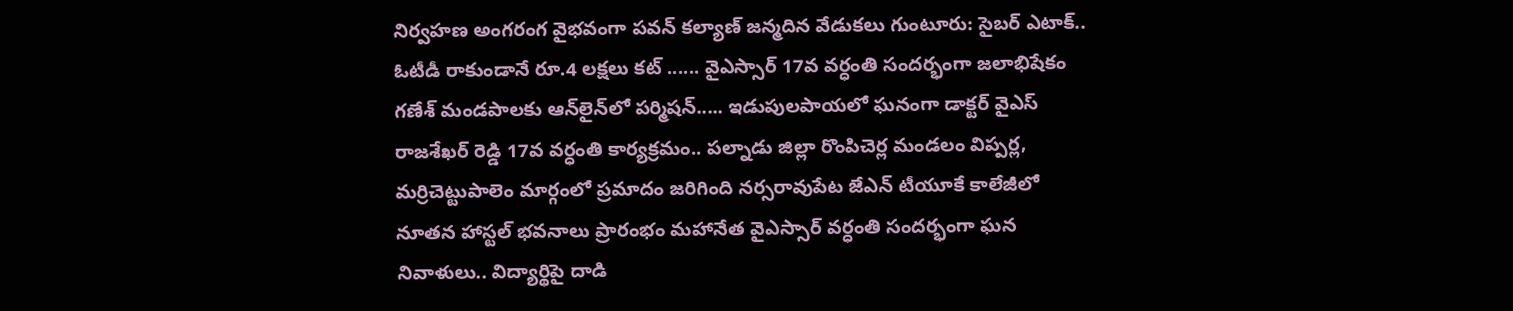నిర్వహణ అంగరంగ వైభవంగా పవన్ కల్యాణ్ జన్మదిన వేడుకలు గుంటూరు: సైబర్ ఎటాక్.. ఓటీడీ రాకుండానే రూ.4 లక్షలు కట్ ...... వైఎస్సార్ 17వ వర్ధంతి సందర్భంగా జలాభిషేకం గణేశ్ మండపాలకు ఆన్‌లైన్‌లో పర్మిషన్..... ఇడుపులపాయలో ఘనంగా డాక్టర్ వైఎస్ రాజశేఖర్ రెడ్డి 17వ వర్ధంతి కార్యక్రమం.. పల్నాడు జిల్లా రొంపిచెర్ల మండలం విప్పర్ల, మర్రిచెట్టుపాలెం మార్గంలో ప్రమాదం జరిగింది నర్సరావుపేట జేఎన్ టీయూకే కాలేజీలో నూతన హాస్టల్ భవనాలు ప్రారంభం మహానేత వైఎస్సార్ వర్ధంతి సందర్భంగా ఘన నివాళులు.. విద్యార్థిపై దాడి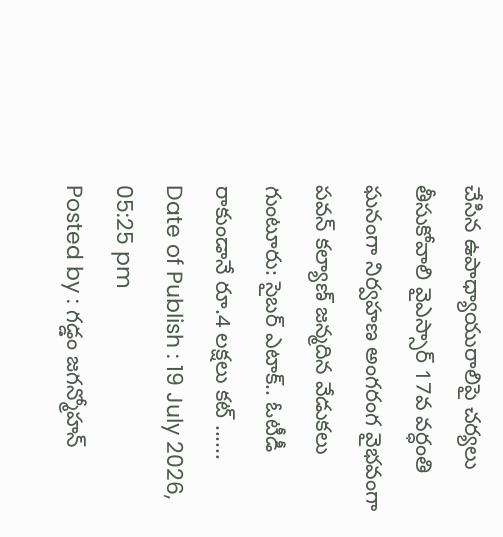చేసిన ఉపాధ్యాయురాలిపై చర్యలు తీసుకోవాలి వైఎస్సార్ 17వ వర్ధంతి ఘనంగా నిర్వహణ అంగరంగ వైభవంగా పవన్ కల్యాణ్ జన్మదిన వేడుకలు గుంటూరు: సైబర్ ఎటాక్.. ఓటీడీ రాకుండానే రూ.4 లక్షలు కట్ ......
Date of Publish : 19 July 2026, 05:25 pm
Posted by : గడ్డం జగన్మోహన్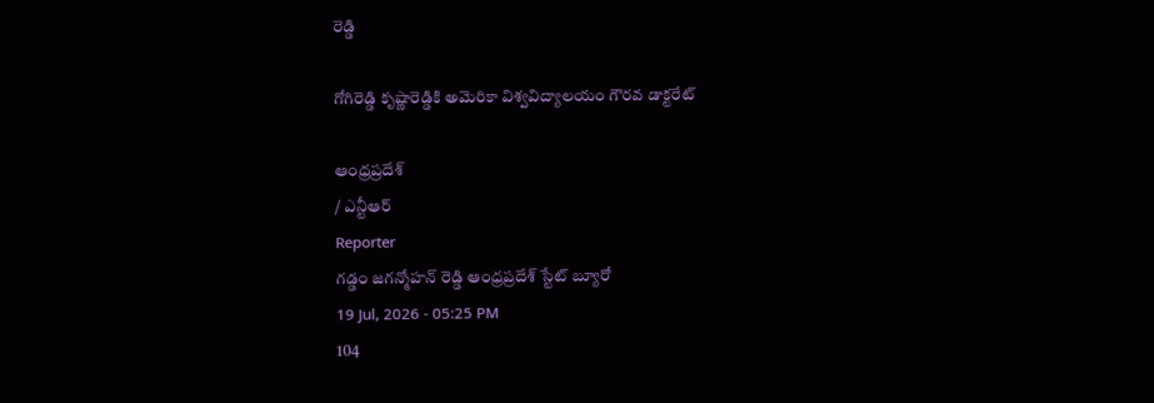రెడ్డి

గోగిరెడ్డి కృష్ణారెడ్డికి అమెరికా విశ్వవిద్యాలయం గౌరవ డాక్టరేట్

ఆంధ్రప్రదేశ్
/ ఎన్టీఆర్
Reporter
గడ్డం జగన్మోహన్ రెడ్డి ఆంధ్రప్రదేశ్ స్టేట్ బ్యూరో
19 Jul, 2026 - 05:25 PM
104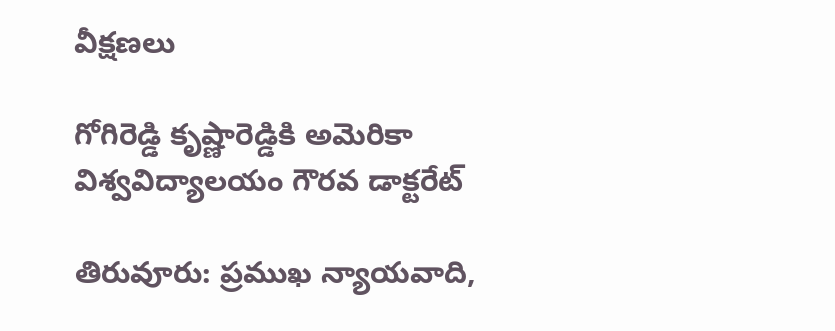వీక్షణలు

గోగిరెడ్డి కృష్ణారెడ్డికి అమెరికా విశ్వవిద్యాలయం గౌరవ డాక్టరేట్

తిరువూరు: ప్రముఖ న్యాయవాది,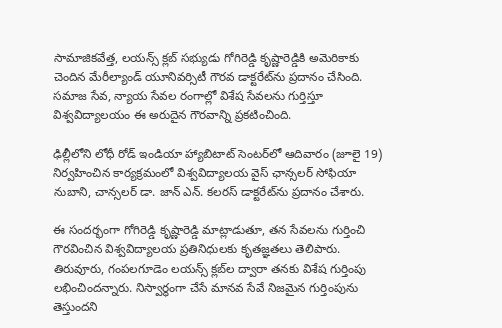సామాజికవేత్త, లయన్స్ క్లబ్ సభ్యుడు గోగిరెడ్డి కృష్ణారెడ్డికి అమెరికాకు చెందిన మేరీల్యాండ్ యూనివర్సిటీ గౌరవ డాక్టరేట్‌ను ప్రదానం చేసింది. సమాజ సేవ, న్యాయ సేవల రంగాల్లో విశేష సేవలను గుర్తిస్తూ విశ్వవిద్యాలయం ఈ అరుదైన గౌరవాన్ని ప్రకటించింది.

ఢిల్లీలోని లోధీ రోడ్ ఇండియా హ్యాబిటాట్ సెంటర్‌లో ఆదివారం (జూలై 19) నిర్వహించిన కార్యక్రమంలో విశ్వవిద్యాలయ వైస్ ఛాన్సలర్ సోఫియా నుబాని, చాన్సలర్ డా. జాన్ ఎన్. కలరస్ డాక్టరేట్‌ను ప్రదానం చేశారు.

ఈ సందర్భంగా గోగిరెడ్డి కృష్ణారెడ్డి మాట్లాడుతూ, తన సేవలను గుర్తించి గౌరవించిన విశ్వవిద్యాలయ ప్రతినిధులకు కృతజ్ఞతలు తెలిపారు. తిరువూరు, గంపలగూడెం లయన్స్ క్లబ్‌ల ద్వారా తనకు విశేష గుర్తింపు లభించిందన్నారు. నిస్వార్థంగా చేసే మానవ సేవే నిజమైన గుర్తింపును తెస్తుందని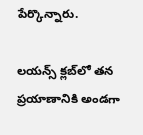పేర్కొన్నారు.

లయన్స్ క్లబ్‌లో తన ప్రయాణానికి అండగా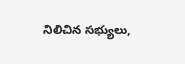నిలిచిన సభ్యులు,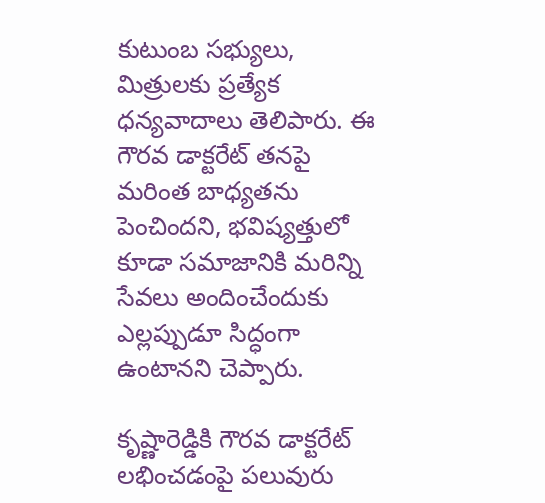కుటుంబ సభ్యులు, మిత్రులకు ప్రత్యేక ధన్యవాదాలు తెలిపారు. ఈ గౌరవ డాక్టరేట్ తనపై మరింత బాధ్యతను పెంచిందని, భవిష్యత్తులో కూడా సమాజానికి మరిన్ని సేవలు అందించేందుకు ఎల్లప్పుడూ సిద్ధంగా ఉంటానని చెప్పారు.

కృష్ణారెడ్డికి గౌరవ డాక్టరేట్ లభించడంపై పలువురు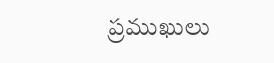ప్రముఖులు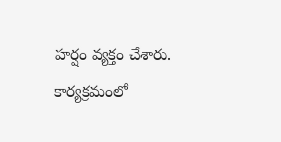హర్షం వ్యక్తం చేశారు. కార్యక్రమంలో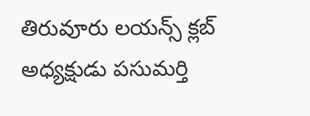తిరువూరు లయన్స్ క్లబ్ అధ్యక్షుడు పసుమర్తి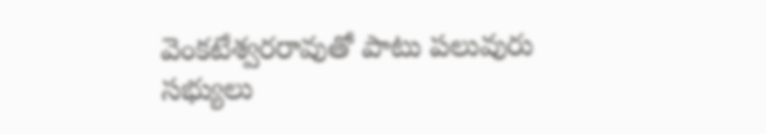వెంకటేశ్వరరావుతో పాటు పలువురు సభ్యులు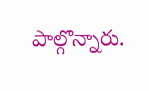పాల్గొన్నారు.